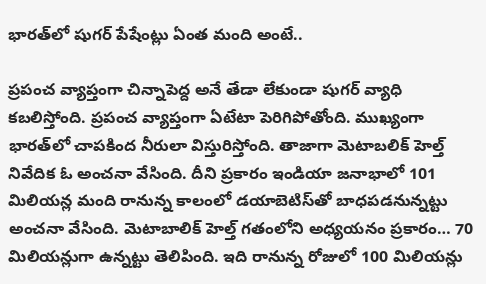భార‌త్‌లో షుగ‌ర్ పేషేంట్లు ఏంత మంది అంటే..

ప్ర‌పంచ వ్యాప్తంగా చిన్నాపెద్ద అనే తేడా లేకుండా షుగ‌ర్ వ్యాధి క‌బలిస్తోంది. ప్ర‌పంచ వ్యాప్తంగా ఏటేటా పెరిగిపోతోంది. ముఖ్యంగా భార‌త్‌లో చాపకింద నీరులా విస్తురిస్తోంది. తాజాగా మెటాబలిక్‌ హెల్త్‌ నివేదిక ఓ అంచ‌నా వేసింది. దీని ప్ర‌కారం ఇండియా జనాభాలో 101 మిలియన్ల మంది రానున్న కాలంలో డ‌యాబెటిస్‌తో బాధపడనున్న‌ట్టు అంచనా వేసింది. మెటాబాలిక్ హెల్త్ గ‌తంలోని అధ్య‌య‌నం ప్ర‌కారం… 70 మిలియన్లుగా ఉన్న‌ట్టు తెలిపింది. ఇది రానున్న రోజులో 100 మిలియన్లు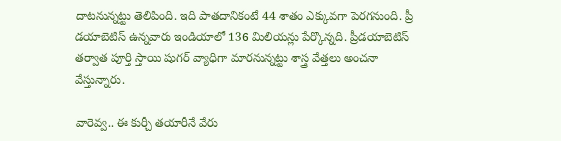దాట‌నున్న‌ట్టు తెలిపింది. ఇది పాత‌దానికంటే 44 శాతం ఎక్కువ‌గా పెర‌గ‌నుంది. ప్రీ డయాబెటిస్ ఉన్న‌వారు ఇండియాలో 136 మిలియ‌న్లు పేర్కొన్న‌ది. ప్రీడయాబెటిస్ త‌ర్వాత పూర్తి స్తాయి షుగ‌ర్ వ్యాధిగా మార‌నున్న‌ట్టు శాస్త్ర వేత్త‌లు అంచ‌నా వేస్తున్నారు.

వారెవ్వ‌.. ఈ కుర్చీ త‌యారీనే వేరు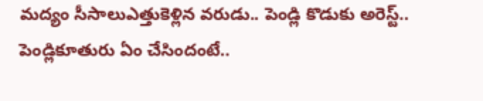మ‌ద్యం సీసాలుఎత్తుకెళ్లిన వ‌రుడు.. పెండ్లి కొడుకు అరెస్ట్‌.. పెండ్లికూతురు ఏం చేసిందంటే..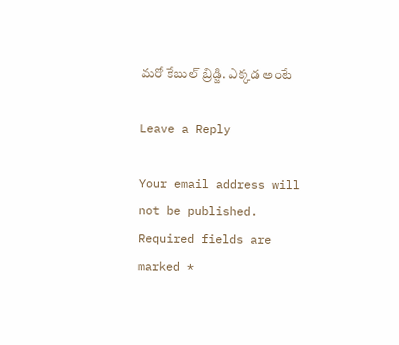మ‌రో కేబుల్ బ్రిడ్జి. ఎక్కడ అంటే

Leave a Reply

Your email address will not be published. Required fields are marked *